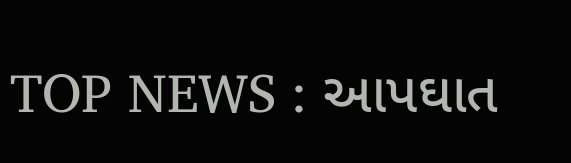TOP NEWS : આપઘાત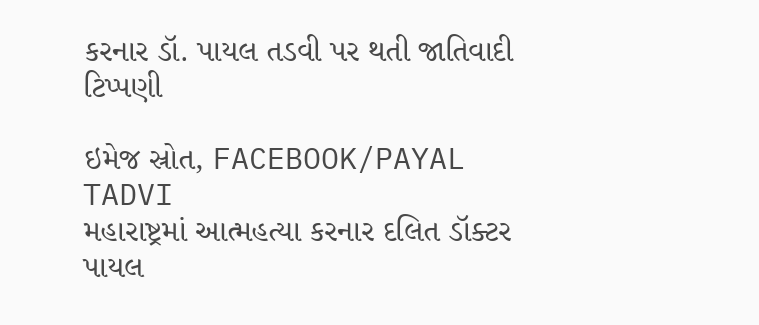કરનાર ડૉ. પાયલ તડવી પર થતી જાતિવાદી ટિપ્પણી

ઇમેજ સ્રોત, FACEBOOK/PAYAL TADVI
મહારાષ્ટ્રમાં આત્મહત્યા કરનાર દલિત ડૉક્ટર પાયલ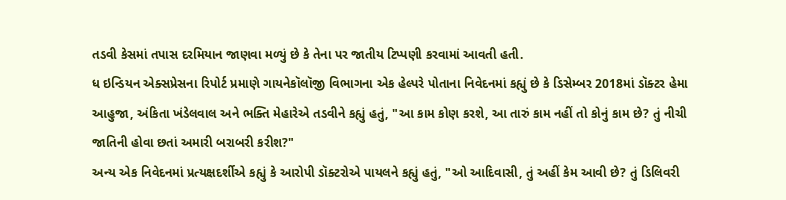તડવી કેસમાં તપાસ દરમિયાન જાણવા મળ્યું છે કે તેના પર જાતીય ટિપ્પણી કરવામાં આવતી હતી.
ધ ઇન્ડિયન એક્સપ્રેસના રિપોર્ટ પ્રમાણે ગાયનેકૉલૉજી વિભાગના એક હેલ્પરે પોતાના નિવેદનમાં કહ્યું છે કે ડિસેમ્બર 2018માં ડૉક્ટર હેમા આહુજા, અંકિતા ખંડેલવાલ અને ભક્તિ મેહારેએ તડવીને કહ્યું હતું, "આ કામ કોણ કરશે, આ તારું કામ નહીં તો કોનું કામ છે? તું નીચી જાતિની હોવા છતાં અમારી બરાબરી કરીશ?"
અન્ય એક નિવેદનમાં પ્રત્યક્ષદર્શીએ કહ્યું કે આરોપી ડૉક્ટરોએ પાયલને કહ્યું હતું, "ઓ આદિવાસી, તું અહીં કેમ આવી છે? તું ડિલિવરી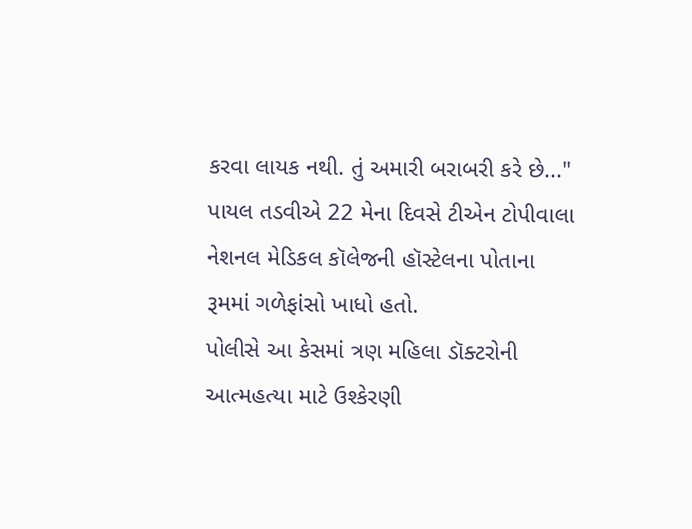કરવા લાયક નથી. તું અમારી બરાબરી કરે છે..."
પાયલ તડવીએ 22 મેના દિવસે ટીએન ટોપીવાલા નેશનલ મેડિકલ કૉલેજની હૉસ્ટેલના પોતાના રૂમમાં ગળેફાંસો ખાધો હતો.
પોલીસે આ કેસમાં ત્રણ મહિલા ડૉક્ટરોની આત્મહત્યા માટે ઉશ્કેરણી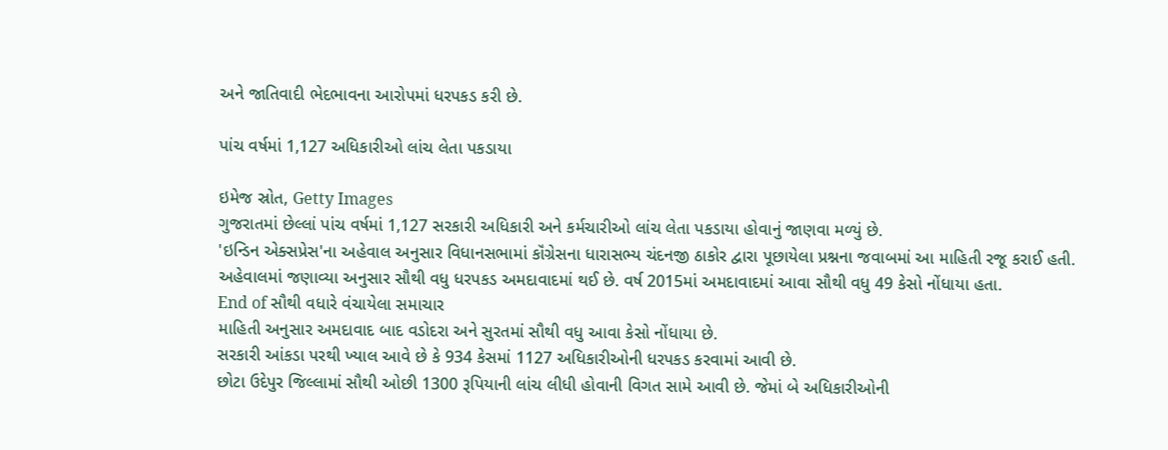અને જાતિવાદી ભેદભાવના આરોપમાં ધરપકડ કરી છે.

પાંચ વર્ષમાં 1,127 અધિકારીઓ લાંચ લેતા પકડાયા

ઇમેજ સ્રોત, Getty Images
ગુજરાતમાં છેલ્લાં પાંચ વર્ષમાં 1,127 સરકારી અધિકારી અને કર્મચારીઓ લાંચ લેતા પકડાયા હોવાનું જાણવા મળ્યું છે.
'ઇન્ડિન એક્સપ્રેસ'ના અહેવાલ અનુસાર વિધાનસભામાં કૉંગ્રેસના ધારાસભ્ય ચંદનજી ઠાકોર દ્વારા પૂછાયેલા પ્રશ્નના જવાબમાં આ માહિતી રજૂ કરાઈ હતી.
અહેવાલમાં જણાવ્યા અનુસાર સૌથી વધુ ધરપકડ અમદાવાદમાં થઈ છે. વર્ષ 2015માં અમદાવાદમાં આવા સૌથી વધુ 49 કેસો નોંધાયા હતા.
End of સૌથી વધારે વંચાયેલા સમાચાર
માહિતી અનુસાર અમદાવાદ બાદ વડોદરા અને સુરતમાં સૌથી વધુ આવા કેસો નોંધાયા છે.
સરકારી આંકડા પરથી ખ્યાલ આવે છે કે 934 કેસમાં 1127 અધિકારીઓની ધરપકડ કરવામાં આવી છે.
છોટા ઉદેપુર જિલ્લામાં સૌથી ઓછી 1300 રૂપિયાની લાંચ લીધી હોવાની વિગત સામે આવી છે. જેમાં બે અધિકારીઓની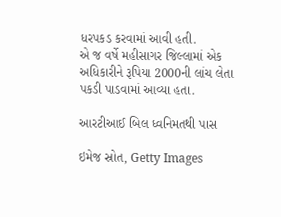ધરપકડ કરવામાં આવી હતી.
એ જ વર્ષે મહીસાગર જિલ્લામાં એક અધિકારીને રૂપિયા 2000ની લાંચ લેતા પકડી પાડવામાં આવ્યા હતા.

આરટીઆઈ બિલ ધ્વનિમતથી પાસ

ઇમેજ સ્રોત, Getty Images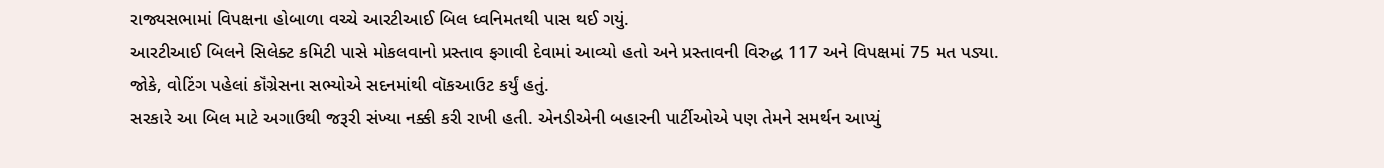રાજ્યસભામાં વિપક્ષના હોબાળા વચ્ચે આરટીઆઈ બિલ ધ્વનિમતથી પાસ થઈ ગયું.
આરટીઆઈ બિલને સિલેક્ટ કમિટી પાસે મોકલવાનો પ્રસ્તાવ ફગાવી દેવામાં આવ્યો હતો અને પ્રસ્તાવની વિરુદ્ધ 117 અને વિપક્ષમાં 75 મત પડ્યા.
જોકે, વોટિંગ પહેલાં કૉંગ્રેસના સભ્યોએ સદનમાંથી વૉકઆઉટ કર્યું હતું.
સરકારે આ બિલ માટે અગાઉથી જરૂરી સંખ્યા નક્કી કરી રાખી હતી. એનડીએની બહારની પાર્ટીઓએ પણ તેમને સમર્થન આપ્યું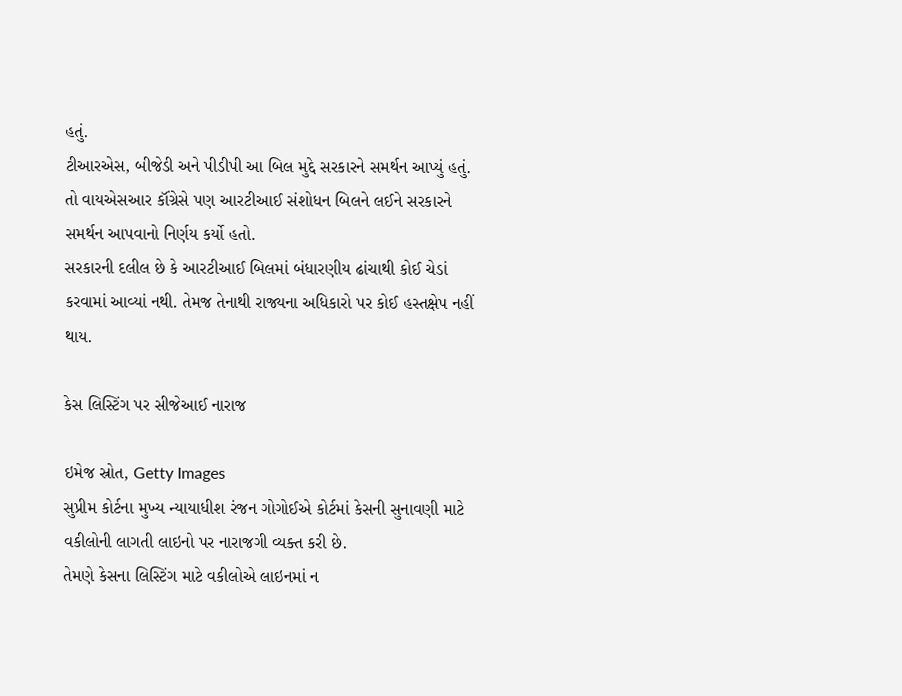હતું.
ટીઆરએસ, બીજેડી અને પીડીપી આ બિલ મુદ્દે સરકારને સમર્થન આપ્યું હતું.
તો વાયએસઆર કૉંગ્રેસે પણ આરટીઆઈ સંશોધન બિલને લઈને સરકારને સમર્થન આપવાનો નિર્ણય કર્યો હતો.
સરકારની દલીલ છે કે આરટીઆઈ બિલમાં બંધારણીય ઢાંચાથી કોઈ ચેડાં કરવામાં આવ્યાં નથી. તેમજ તેનાથી રાજ્યના અધિકારો પર કોઈ હસ્તક્ષેપ નહીં થાય.

કેસ લિસ્ટિંગ પર સીજેઆઈ નારાજ

ઇમેજ સ્રોત, Getty Images
સુપ્રીમ કોર્ટના મુખ્ય ન્યાયાધીશ રંજન ગોગોઈએ કોર્ટમાં કેસની સુનાવણી માટે વકીલોની લાગતી લાઇનો પર નારાજગી વ્યક્ત કરી છે.
તેમણે કેસના લિસ્ટિંગ માટે વકીલોએ લાઇનમાં ન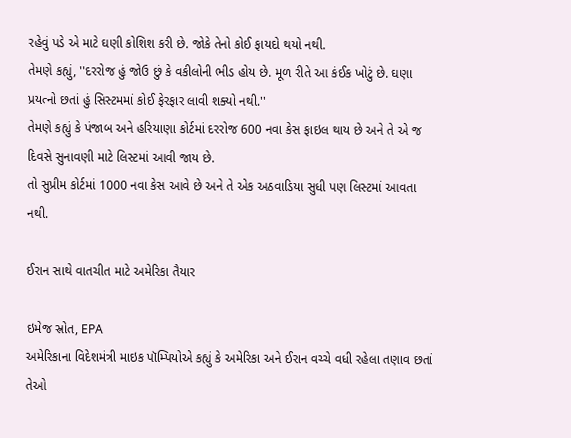રહેવું પડે એ માટે ઘણી કોશિશ કરી છે. જોકે તેનો કોઈ ફાયદો થયો નથી.
તેમણે કહ્યું, ''દરરોજ હું જોઉ છું કે વકીલોની ભીડ હોય છે. મૂળ રીતે આ કંઈક ખોટું છે. ઘણા પ્રયત્નો છતાં હું સિસ્ટમમાં કોઈ ફેરફાર લાવી શક્યો નથી.''
તેમણે કહ્યું કે પંજાબ અને હરિયાણા કોર્ટમાં દરરોજ 600 નવા કેસ ફાઇલ થાય છે અને તે એ જ દિવસે સુનાવણી માટે લિસ્ટમાં આવી જાય છે.
તો સુપ્રીમ કોર્ટમાં 1000 નવા કેસ આવે છે અને તે એક અઠવાડિયા સુધી પણ લિસ્ટમાં આવતા નથી.

ઈરાન સાથે વાતચીત માટે અમેરિકા તૈયાર

ઇમેજ સ્રોત, EPA
અમેરિકાના વિદેશમંત્રી માઇક પૉમ્પિયોએ કહ્યું કે અમેરિકા અને ઈરાન વચ્ચે વધી રહેલા તણાવ છતાં તેઓ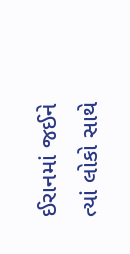ઈરાનમાં જઈને ત્યાં લોકો સાથે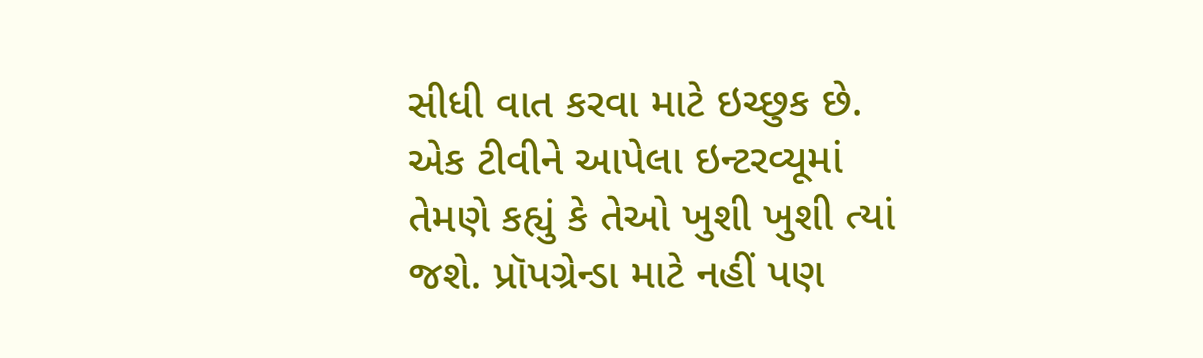સીધી વાત કરવા માટે ઇચ્છુક છે.
એક ટીવીને આપેલા ઇન્ટરવ્યૂમાં તેમણે કહ્યું કે તેઓ ખુશી ખુશી ત્યાં જશે. પ્રૉપગ્રેન્ડા માટે નહીં પણ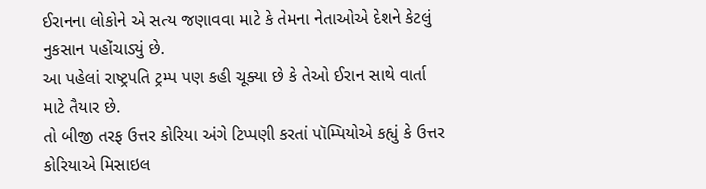ઈરાનના લોકોને એ સત્ય જણાવવા માટે કે તેમના નેતાઓએ દેશને કેટલું નુકસાન પહોંચાડ્યું છે.
આ પહેલાં રાષ્ટ્રપતિ ટ્રમ્પ પણ કહી ચૂક્યા છે કે તેઓ ઈરાન સાથે વાર્તા માટે તૈયાર છે.
તો બીજી તરફ ઉત્તર કોરિયા અંગે ટિપ્પણી કરતાં પૉમ્પિયોએ કહ્યું કે ઉત્તર કોરિયાએ મિસાઇલ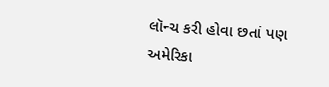લૉન્ચ કરી હોવા છતાં પણ અમેરિકા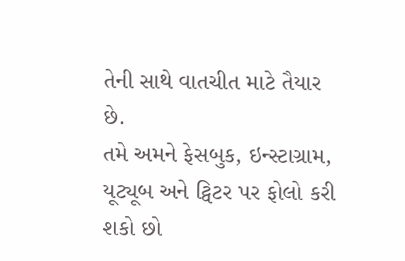તેની સાથે વાતચીત માટે તૈયાર છે.
તમે અમને ફેસબુક, ઇન્સ્ટાગ્રામ, યૂટ્યૂબ અને ટ્વિટર પર ફોલો કરી શકો છો